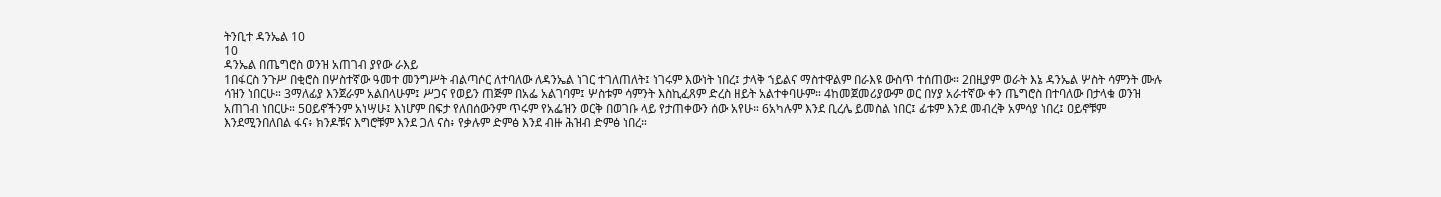ትንቢተ ዳንኤል 10
10
ዳንኤል በጤግሮስ ወንዝ አጠገብ ያየው ራእይ
1በፋርስ ንጉሥ በቂሮስ በሦስተኛው ዓመተ መንግሥት ብልጣሶር ለተባለው ለዳንኤል ነገር ተገለጠለት፤ ነገሩም እውነት ነበረ፤ ታላቅ ኀይልና ማስተዋልም በራእዩ ውስጥ ተሰጠው። 2በዚያም ወራት እኔ ዳንኤል ሦስት ሳምንት ሙሉ ሳዝን ነበርሁ። 3ማለፊያ እንጀራም አልበላሁም፤ ሥጋና የወይን ጠጅም በአፌ አልገባም፤ ሦስቱም ሳምንት እስኪፈጸም ድረስ ዘይት አልተቀባሁም። 4ከመጀመሪያውም ወር በሃያ አራተኛው ቀን ጤግሮስ በተባለው በታላቁ ወንዝ አጠገብ ነበርሁ። 5ዐይኖችንም አነሣሁ፤ እነሆም በፍታ የለበሰውንም ጥሩም የአፌዝን ወርቅ በወገቡ ላይ የታጠቀውን ሰው አየሁ። 6አካሉም እንደ ቢረሌ ይመስል ነበር፤ ፊቱም እንደ መብረቅ አምሳያ ነበረ፤ ዐይኖቹም እንደሚንበለበል ፋና፥ ክንዶቹና እግሮቹም እንደ ጋለ ናስ፥ የቃሉም ድምፅ እንደ ብዙ ሕዝብ ድምፅ ነበረ።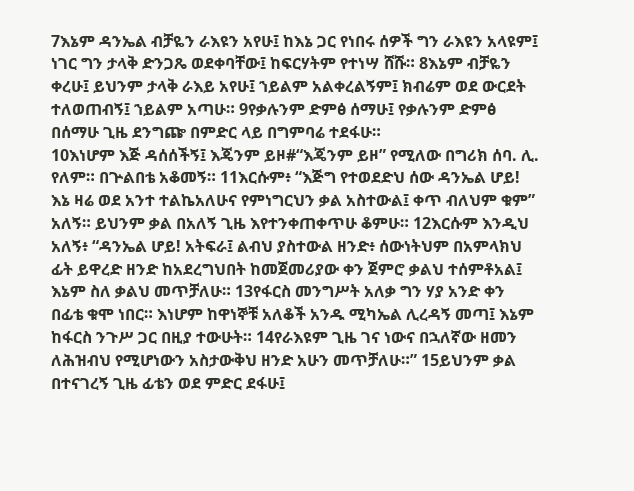7እኔም ዳንኤል ብቻዬን ራእዩን አየሁ፤ ከእኔ ጋር የነበሩ ሰዎች ግን ራእዩን አላዩም፤ ነገር ግን ታላቅ ድንጋጼ ወደቀባቸው፤ ከፍርሃትም የተነሣ ሸሹ። 8እኔም ብቻዬን ቀረሁ፤ ይህንም ታላቅ ራእይ አየሁ፤ ኀይልም አልቀረልኝም፤ ክብሬም ወደ ውርደት ተለወጠብኝ፤ ኀይልም አጣሁ። 9የቃሉንም ድምፅ ሰማሁ፤ የቃሉንም ድምፅ በሰማሁ ጊዜ ደንግጬ በምድር ላይ በግምባሬ ተደፋሁ።
10እነሆም እጅ ዳሰሰችኝ፤ እጄንም ይዞ#“እጄንም ይዞ” የሚለው በግሪክ ሰባ. ሊ. የለም። በጕልበቴ አቆመኝ። 11እርሱም፥ “እጅግ የተወደድህ ሰው ዳንኤል ሆይ! እኔ ዛሬ ወደ አንተ ተልኬአለሁና የምነግርህን ቃል አስተውል፤ ቀጥ ብለህም ቁም” አለኝ። ይህንም ቃል በአለኝ ጊዜ እየተንቀጠቀጥሁ ቆምሁ። 12እርሱም እንዲህ አለኝ፥ “ዳንኤል ሆይ! አትፍራ፤ ልብህ ያስተውል ዘንድ፥ ሰውነትህም በአምላክህ ፊት ይዋረድ ዘንድ ከአደረግህበት ከመጀመሪያው ቀን ጀምሮ ቃልህ ተሰምቶአል፤ እኔም ስለ ቃልህ መጥቻለሁ። 13የፋርስ መንግሥት አለቃ ግን ሃያ አንድ ቀን በፊቴ ቁሞ ነበር። እነሆም ከዋነኞቹ አለቆች አንዱ ሚካኤል ሊረዳኝ መጣ፤ እኔም ከፋርስ ንጉሥ ጋር በዚያ ተውሁት። 14የራእዩም ጊዜ ገና ነውና በኋለኛው ዘመን ለሕዝብህ የሚሆነውን አስታውቅህ ዘንድ አሁን መጥቻለሁ።” 15ይህንም ቃል በተናገረኝ ጊዜ ፊቴን ወደ ምድር ደፋሁ፤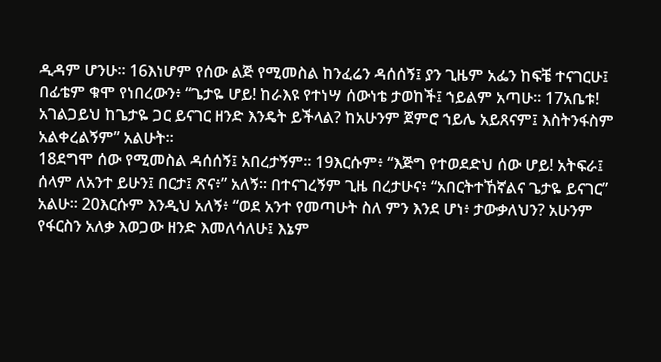ዲዳም ሆንሁ። 16እነሆም የሰው ልጅ የሚመስል ከንፈሬን ዳሰሰኝ፤ ያን ጊዜም አፌን ከፍቼ ተናገርሁ፤ በፊቴም ቁሞ የነበረውን፥ “ጌታዬ ሆይ! ከራእዩ የተነሣ ሰውነቴ ታወከች፤ ኀይልም አጣሁ። 17አቤቱ! አገልጋይህ ከጌታዬ ጋር ይናገር ዘንድ እንዴት ይችላል? ከአሁንም ጀምሮ ኀይሌ አይጸናም፤ እስትንፋስም አልቀረልኝም” አልሁት።
18ደግሞ ሰው የሚመስል ዳሰሰኝ፤ አበረታኝም። 19እርሱም፥ “እጅግ የተወደድህ ሰው ሆይ! አትፍራ፤ ሰላም ለአንተ ይሁን፤ በርታ፤ ጽና፥” አለኝ። በተናገረኝም ጊዜ በረታሁና፥ “አበርትተኸኛልና ጌታዬ ይናገር” አልሁ። 20እርሱም እንዲህ አለኝ፥ “ወደ አንተ የመጣሁት ስለ ምን እንደ ሆነ፥ ታውቃለህን? አሁንም የፋርስን አለቃ እወጋው ዘንድ እመለሳለሁ፤ እኔም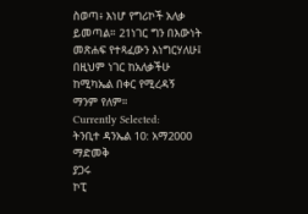ስወጣ፥ እነሆ የግሪኮች አለቃ ይመጣል። 21ነገር ግን በእውነት መጽሐፍ የተጻፈውን እነግርሃለሁ፤ በዚህም ነገር ከአለቃችሁ ከሚካኤል በቀር የሚረዳኝ ማንም የለም።
Currently Selected:
ትንቢተ ዳንኤል 10: አማ2000
ማድመቅ
ያጋሩ
ኮፒ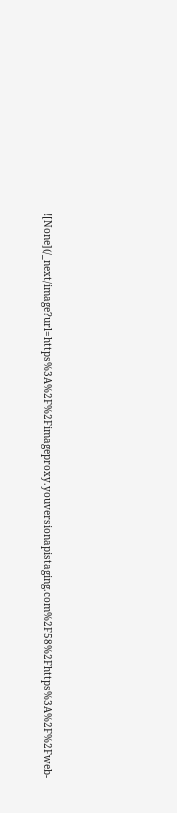![None](/_next/image?url=https%3A%2F%2Fimageproxy.youversionapistaging.com%2F58%2Fhttps%3A%2F%2Fweb-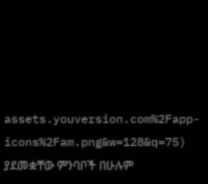assets.youversion.com%2Fapp-icons%2Fam.png&w=128&q=75)
ያደመቋቸው ምንባቦች በሁሉም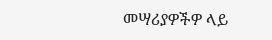መሣሪያዎችዎ ላይ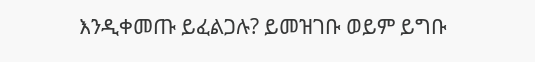እንዲቀመጡ ይፈልጋሉ? ይመዝገቡ ወይም ይግቡ